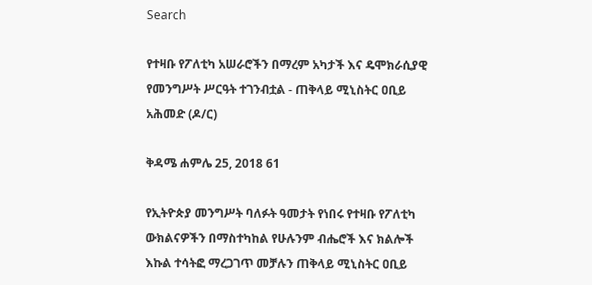Search

የተዛቡ የፖለቲካ አሠራሮችን በማረም አካታች እና ዴሞክራሲያዊ የመንግሥት ሥርዓት ተገንብቷል - ጠቅላይ ሚኒስትር ዐቢይ አሕመድ (ዶ/ር)

ቅዳሜ ሐምሌ 25, 2018 61

የኢትዮጵያ መንግሥት ባለፉት ዓመታት የነበሩ የተዛቡ የፖለቲካ ውክልናዎችን በማስተካከል የሁሉንም ብሔሮች እና ክልሎች እኩል ተሳትፎ ማረጋገጥ መቻሉን ጠቅላይ ሚኒስትር ዐቢይ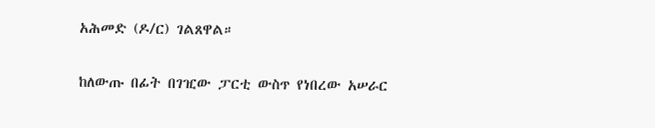አሕመድ (ዶ/ር) ገልጸዋል።

ከለውጡ በፊት በገዢው ፓርቲ ውስጥ የነበረው አሠራር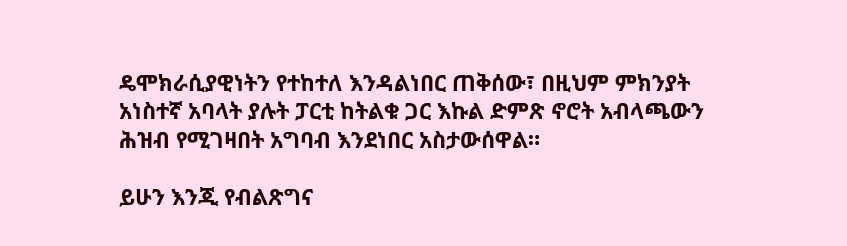ዴሞክራሲያዊነትን የተከተለ እንዳልነበር ጠቅሰው፣ በዚህም ምክንያት አነስተኛ አባላት ያሉት ፓርቲ ከትልቁ ጋር እኩል ድምጽ ኖሮት አብላጫውን ሕዝብ የሚገዛበት አግባብ እንደነበር አስታውሰዋል።

ይሁን እንጂ የብልጽግና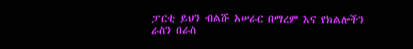ፓርቲ ይህን ብልሹ አሠራር በማረም እና የክልሎችን ራስን በራስ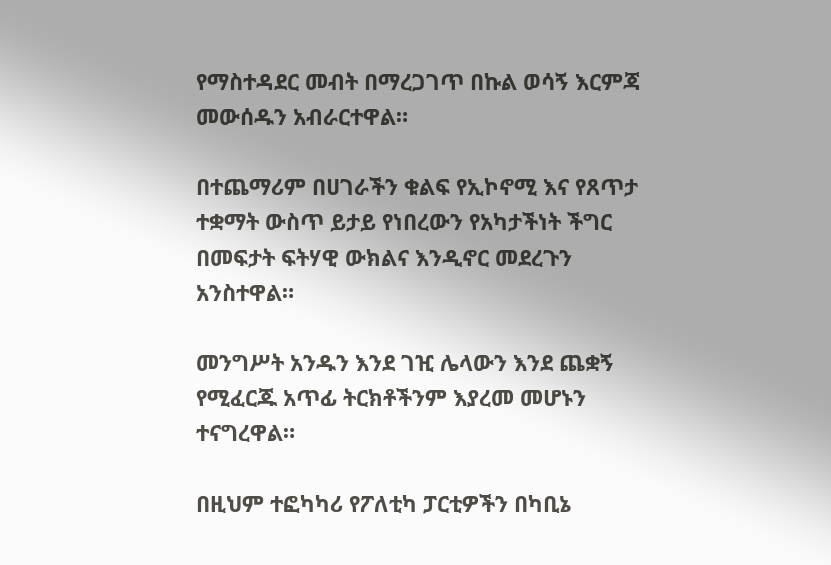የማስተዳደር መብት በማረጋገጥ በኩል ወሳኝ እርምጃ መውሰዱን አብራርተዋል።

በተጨማሪም በሀገራችን ቁልፍ የኢኮኖሚ እና የጸጥታ ተቋማት ውስጥ ይታይ የነበረውን የአካታችነት ችግር በመፍታት ፍትሃዊ ውክልና እንዲኖር መደረጉን አንስተዋል።

መንግሥት አንዱን እንደ ገዢ ሌላውን እንደ ጨቋኝ የሚፈርጁ አጥፊ ትርክቶችንም እያረመ መሆኑን ተናግረዋል።

በዚህም ተፎካካሪ የፖለቲካ ፓርቲዎችን በካቢኔ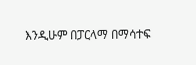እንዲሁም በፓርላማ በማሳተፍ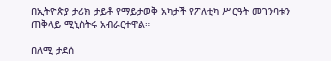በኢትዮጵያ ታሪክ ታይቶ የማይታወቅ አካታች የፖለቲካ ሥርዓት መገንባቱን ጠቅላይ ሚኒስትሩ አብራርተዋል።

በለሚ ታደሰ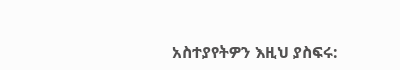አስተያየትዎን እዚህ ያስፍሩ: